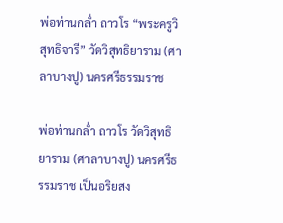พ่อท่านกล่ำ ถาวโร “พระครูวิสุทธิจารี” วัดวิสุทธิยาราม (ศาลาบางปู) นครศรีธรรมราช

พ่อท่านกล่ำ ถาวโร วัดวิสุทธิยาราม (ศาลาบางปู) นครศรีธรรมราช เป็นอริยสง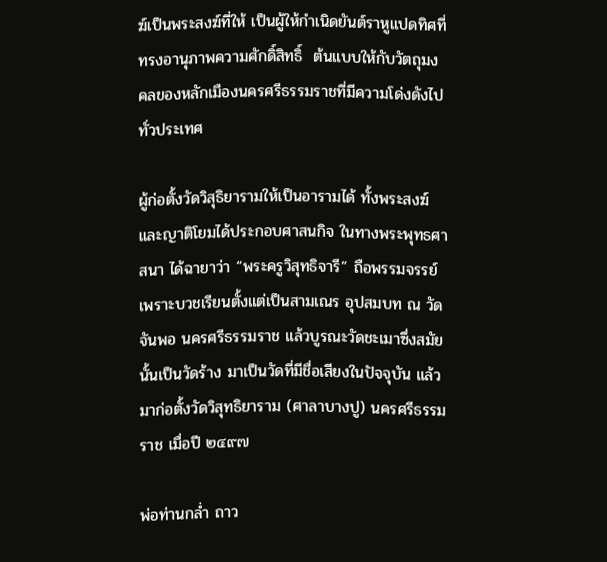ฆ์เป็นพระสงฆ์ที่ให้ เป็นผู้ให้กำเนิดยันต์ราหูแปดทิศที่ทรงอานุภาพความศักดิ์สิทธิ์  ต้นแบบให้กับวัตถุมงคลของหลักเมืองนครศรีธรรมราชที่มีความโด่งดังไปทั่วประเทศ

ผู้ก่อตั้งวัดวิสุธิยารามให้เป็นอารามได้ ทั้งพระสงฆ์และญาติโยมได้ประกอบศาสนกิจ ในทางพระพุทธศาสนา ได้ฉายาว่า “พระครูวิสุทธิจารี” ถือพรรมจรรย์ เพราะบวชเรียนตั้งแต่เป็นสามเณร อุปสมบท ณ วัดจันพอ นครศรีธรรมราช แล้วบูรณะวัดชะเมาซึ่งสมัยนั้นเป็นวัดร้าง มาเป็นวัดที่มีชื่อเสียงในปัจจุบัน แล้วมาก่อตั้งวัดวิสุทธิยาราม (ศาลาบางปู) นครศรีธรรมราช เมื่อปี ๒๔๙๗

พ่อท่านกล่ำ ถาว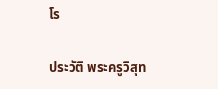โร

ประวัติ พระครูวิสุท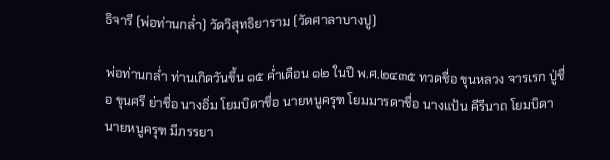ธิจารี (พ่อท่านกล่ำ) วัดวิสุทธิยาราม (วัดศาลาบางปู)

พ่อท่านกล่ำ ท่านเกิดวันขึ้น ๑๕ ค่ำเดือน ๑๒ ในปี พ.ศ.๒๔๓๕ ทวดชื่อ ขุนหลวง จารเรก ปู่ชื่อ ขุนศรี ย่าชื่อ นางอิ่ม โยมบิดาชื่อ นายหนูครุฑ โยมมารดาชื่อ นางแป้น คีรีนาถ โยมบิดา นายหนูครุฑ มีภรรยา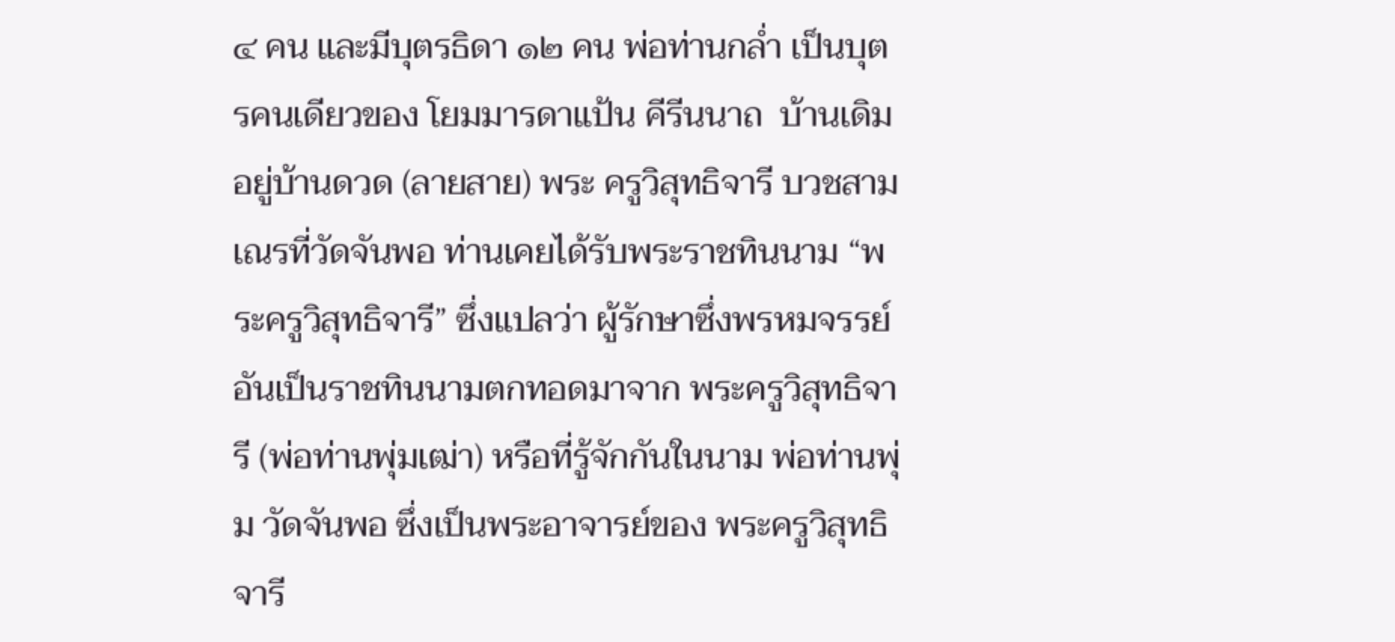๔ คน และมีบุตรธิดา ๑๒ คน พ่อท่านกล่ำ เป็นบุตรคนเดียวของ โยมมารดาแป้น คีรีนนาถ  บ้านเดิมอยู่บ้านดวด (ลายสาย) พระ ครูวิสุทธิจารี บวชสามเณรที่วัดจันพอ ท่านเคยได้รับพระราชทินนาม “พระครูวิสุทธิจารี” ซึ่งแปลว่า ผู้รักษาซึ่งพรหมจรรย์ อันเป็นราชทินนามตกทอดมาจาก พระครูวิสุทธิจารี (พ่อท่านพุ่มเฒ่า) หรือที่รู้จักกันในนาม พ่อท่านพุ่ม วัดจันพอ ซึ่งเป็นพระอาจารย์ของ พระครูวิสุทธิจารี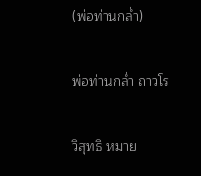(พ่อท่านกล่ำ)

พ่อท่านกล่ำ ถาวโร

วิสุทธิ หมาย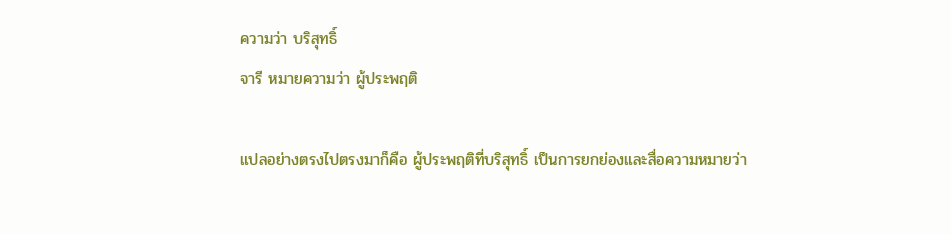ความว่า บริสุทธิ์
จารี หมายความว่า ผู้ประพฤติ

แปลอย่างตรงไปตรงมาก็คือ ผู้ประพฤติที่บริสุทธิ์ เป็นการยกย่องและสื่อความหมายว่า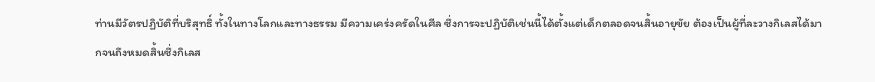ท่านมีวัตรปฏิบัติที่บริสุทธิ์ ทั้งในทางโลกและทางธรรม มีความเคร่งครัดในศีล ซึ่งการจะปฏิบัติเช่นนี้ได้ตั้งแต่เด็กตลอดจนสิ้นอายุขัย ต้องเป็นผู้ที่ละวางกิเลสได้มากจนถึงหมดสิ้นซึ่งกิเลส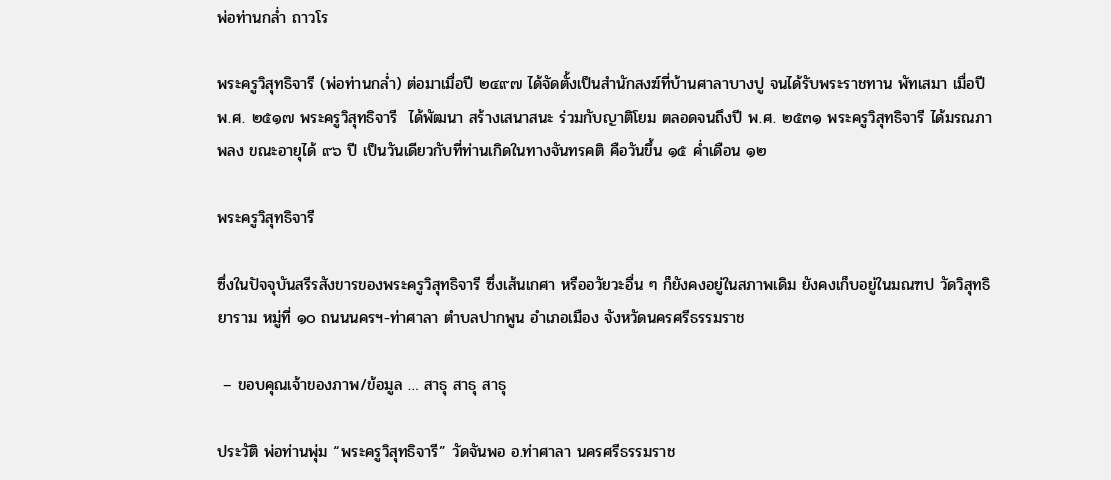พ่อท่านกล่ำ ถาวโร

พระครูวิสุทธิจารี (พ่อท่านกล่ำ) ต่อมาเมื่อปี ๒๔๙๗ ได้จัดตั้งเป็นสำนักสงฆ์ที่บ้านศาลาบางปู จนได้รับพระราชทาน พัทเสมา เมื่อปี พ.ศ. ๒๕๑๗ พระครูวิสุทธิจารี  ได้พัฒนา สร้างเสนาสนะ ร่วมกับญาติโยม ตลอดจนถึงปี พ.ศ. ๒๕๓๑ พระครูวิสุทธิจารี ได้มรณภาพลง ขณะอายุได้ ๙๖ ปี เป็นวันเดียวกับที่ท่านเกิดในทางจันทรคติ คือวันขึ้น ๑๕ ค่ำเดือน ๑๒

พระครูวิสุทธิจารี

ซึ่งในปัจจุบันสรีรสังขารของพระครูวิสุทธิจารี ซึ่งเส้นเกศา หรืออวัยวะอื่น ๆ ก็ยังคงอยู่ในสภาพเดิม ยังคงเก็บอยู่ในมณฑป วัดวิสุทธิยาราม หมู่ที่ ๑๐ ถนนนครฯ-ท่าศาลา ตำบลปากพูน อำเภอเมือง จังหวัดนครศรีธรรมราช

 – ขอบคุณเจ้าของภาพ/ข้อมูล … สาธุ สาธุ สาธุ

ประวัติ พ่อท่านพุ่ม “พระครูวิสุทธิจารี” วัดจันพอ อ.ท่าศาลา นครศรีธรรมราช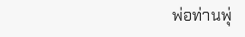พ่อท่านพุ่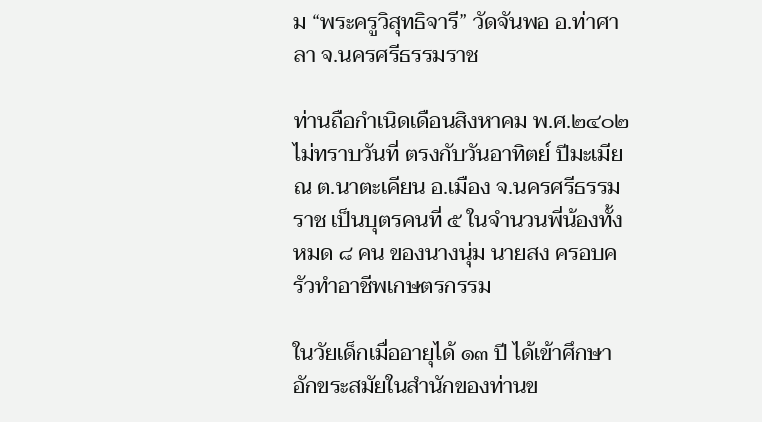ม “พระครูวิสุทธิจารี” วัดจันพอ อ.ท่าศาลา จ.นครศรีธรรมราช

ท่านถือกำเนิดเดือนสิงหาคม พ.ศ.๒๔๐๒ ไม่ทราบวันที่ ตรงกับวันอาทิตย์ ปีมะเมีย ณ ต.นาตะเคียน อ.เมือง จ.นครศรีธรรมราช เป็นบุตรคนที่ ๕ ในจำนวนพี่น้องทั้งหมด ๘ คน ของนางนุ่ม นายสง ครอบครัวทำอาชีพเกษตรกรรม

ในวัยเด็กเมื่ออายุได้ ๑๓ ปี ได้เข้าศึกษาอักขระสมัยในสำนักของท่านข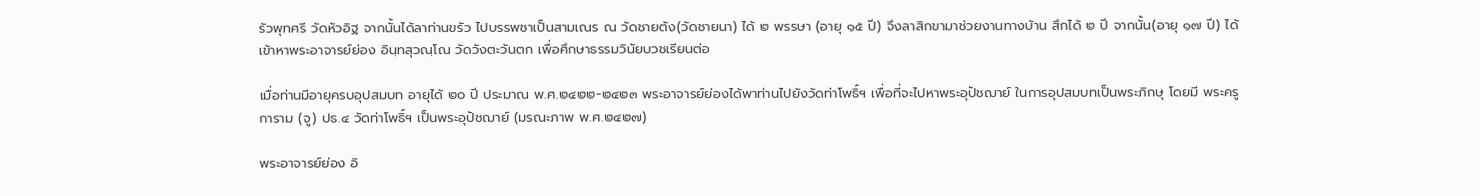รัวพุทศรี วัดหัวอิฐ จากนั้นได้ลาท่านขรัว ไปบรรพชาเป็นสามเณร ณ วัดชายตัง(วัดชายนา) ได้ ๒ พรรษา (อายุ ๑๕ ปี) จึงลาสิกขามาช่วยงานทางบ้าน สึกได้ ๒ ปี จากนั้น(อายุ ๑๗ ปี) ได้เข้าหาพระอาจารย์ย่อง อินฺทสุวณฺโณ วัดวังตะวันตก เพื่อศึกษาธรรมวินัยบวชเรียนต่อ

เมื่อท่านมีอายุครบอุปสมบท อายุได้ ๒๐ ปี ประมาณ พ.ศ.๒๔๒๒-๒๔๒๓ พระอาจารย์ย่องได้พาท่านไปยังวัดท่าโพธิ์ฯ เพื่อที่จะไปหาพระอุปัชฌาย์ ในการอุปสมบทเป็นพระภิกษุ โดยมี พระครูการาม (จู) ปธ.๔ วัดท่าโพธิ์ฯ เป็นพระอุปัชฌาย์ (มรณะภาพ พ.ศ.๒๔๒๗)

พระอาจารย์ย่อง อิ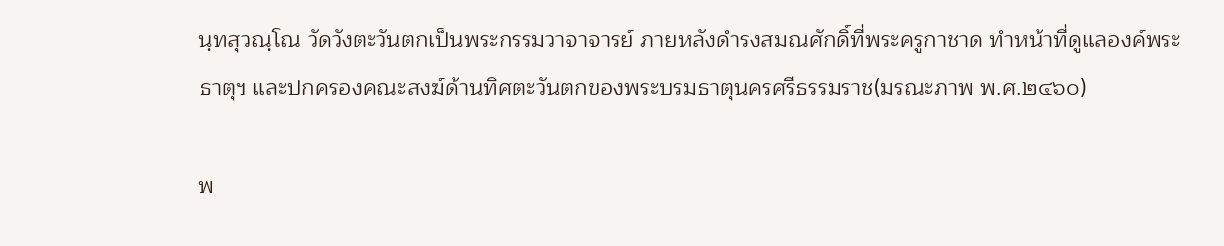นฺทสุวณฺโณ วัดวังตะวันตกเป็นพระกรรมวาจาจารย์ ภายหลังดำรงสมณศักดิ์ที่พระครูกาชาด ทำหน้าที่ดูแลองค์พระธาตุฯ และปกครองคณะสงฆ์ด้านทิศตะวันตกของพระบรมธาตุนครศรีธรรมราช(มรณะภาพ พ.ศ.๒๔๖๐)

พ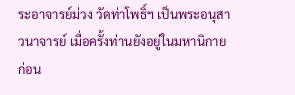ระอาจารย์ม่วง วัดท่าโพธิ์ฯ เป็นพระอนุสาวนาจารย์ เมื่อครั้งท่านยังอยู่ในมหานิกาย ก่อน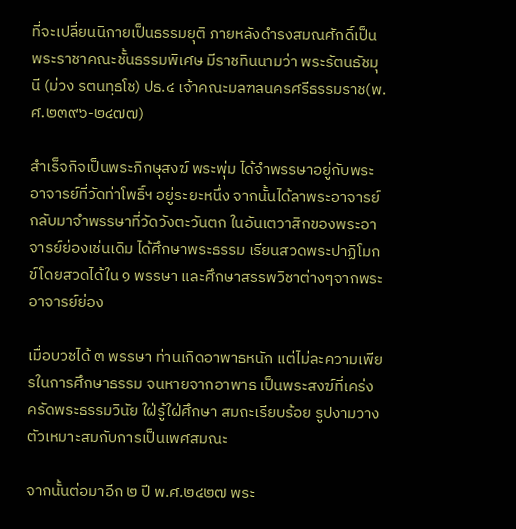ที่จะเปลี่ยนนิกายเป็นธรรมยุติ ภายหลังดำรงสมณศักดิ์เป็นพระราชาคณะชั้นธรรมพิเศษ มีราชทินนามว่า พระรัตนธัชมุนี (ม่วง รตนทฺธโช) ปธ.๔ เจ้าคณะมลฑลนครศรีธรรมราช(พ.ศ.๒๓๙๖-๒๔๗๗)

สำเร็จกิจเป็นพระภิกษุสงฆ์ พระพุ่ม ได้จำพรรษาอยู่กับพระอาจารย์ที่วัดท่าโพธิ์ฯ อยู่ระยะหนึ่ง จากนั้นได้ลาพระอาจารย์กลับมาจำพรรษาที่วัดวังตะวันตก ในอันเตวาสิกของพระอาจารย์ย่องเช่นเดิม ได้ศึกษาพระธรรม เรียนสวดพระปาฏิโมกข์โดยสวดได้ใน ๑ พรรษา และศึกษาสรรพวิชาต่างๆจากพระอาจารย์ย่อง

เมื่อบวชได้ ๓ พรรษา ท่านเกิดอาพาธหนัก แต่ไม่ละความเพียรในการศึกษาธรรม จนหายจากอาพาธ เป็นพระสงฆ์ที่เคร่งครัดพระธรรมวินัย ใฝ่รู้ใฝ่ศึกษา สมถะเรียบร้อย รูปงามวางตัวเหมาะสมกับการเป็นเพศสมณะ

จากนั้นต่อมาอีก ๒ ปี พ.ศ.๒๔๒๗ พระ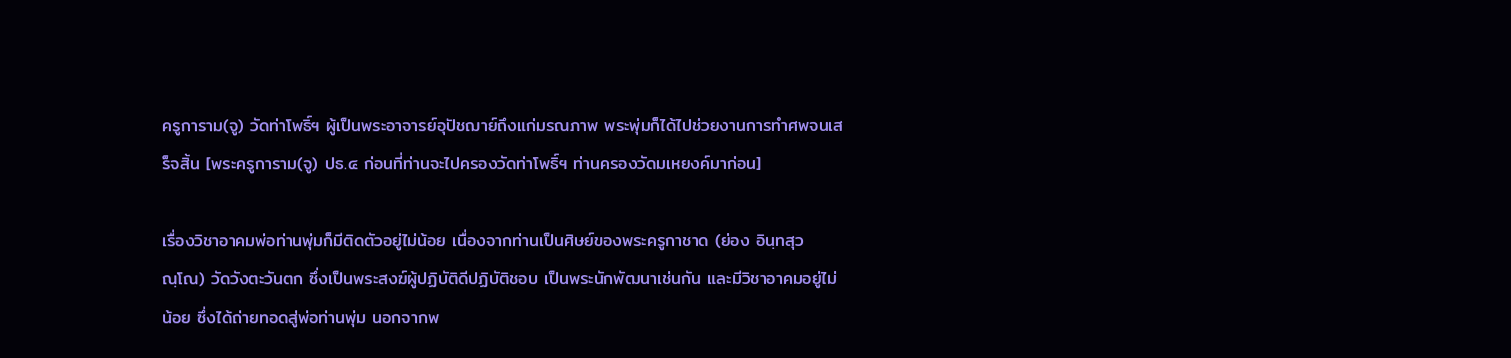ครูการาม(จู) วัดท่าโพธิ์ฯ ผู้เป็นพระอาจารย์อุปัชฌาย์ถึงแก่มรณภาพ พระพุ่มก็ได้ไปช่วยงานการทำศพจนเสร็จสิ้น [พระครูการาม(จู) ปธ.๔ ก่อนที่ท่านจะไปครองวัดท่าโพธิ์ฯ ท่านครองวัดมเหยงค์มาก่อน]

เรื่องวิชาอาคมพ่อท่านพุ่มก็มีติดตัวอยู่ไม่น้อย เนื่องจากท่านเป็นศิษย์ของพระครูกาชาด (ย่อง อินฺทสุวณฺโณ) วัดวังตะวันตก ซึ่งเป็นพระสงฆ์ผู้ปฏิบัติดีปฏิบัติชอบ เป็นพระนักพัฒนาเช่นกัน และมีวิชาอาคมอยู่ไม่น้อย ซึ่งได้ถ่ายทอดสู่พ่อท่านพุ่ม นอกจากพ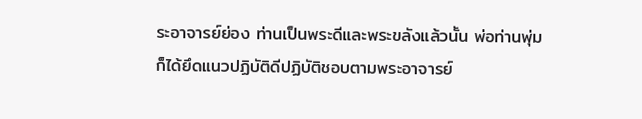ระอาจารย์ย่อง ท่านเป็นพระดีและพระขลังแล้วนั้น พ่อท่านพุ่มก็ได้ยึดแนวปฏิบัติดีปฏิบัติชอบตามพระอาจารย์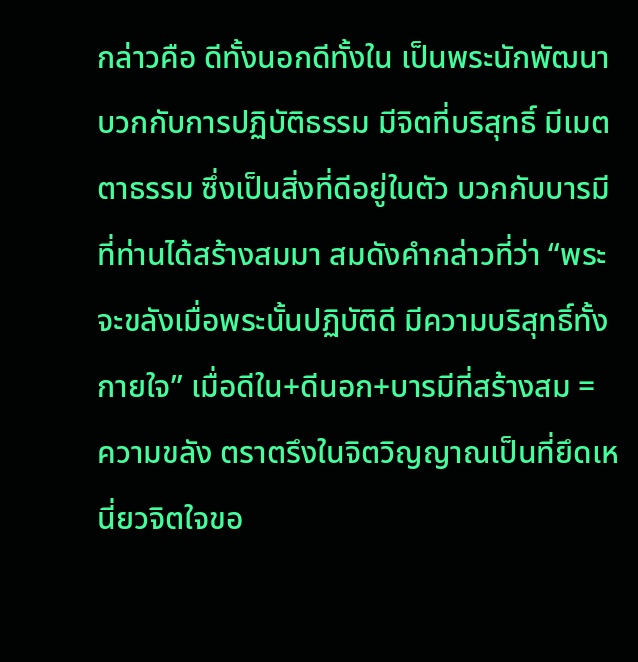กล่าวคือ ดีทั้งนอกดีทั้งใน เป็นพระนักพัฒนา บวกกับการปฏิบัติธรรม มีจิตที่บริสุทธิ์ มีเมตตาธรรม ซึ่งเป็นสิ่งที่ดีอยู่ในตัว บวกกับบารมีที่ท่านได้สร้างสมมา สมดังคำกล่าวที่ว่า “พระจะขลังเมื่อพระนั้นปฏิบัติดี มีความบริสุทธิ์ทั้งกายใจ” เมื่อดีใน+ดีนอก+บารมีที่สร้างสม = ความขลัง ตราตรึงในจิตวิญญาณเป็นที่ยึดเหนี่ยวจิตใจขอ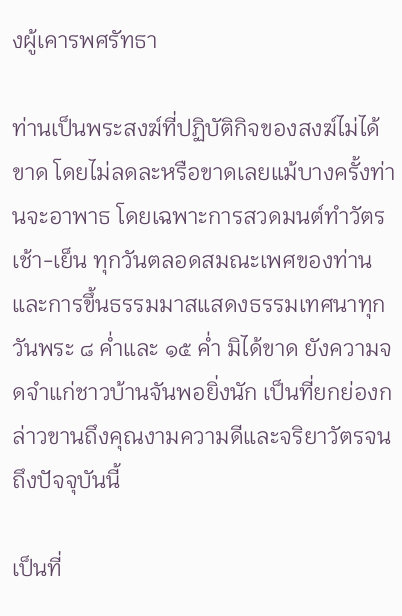งผู้เคารพศรัทธา

ท่านเป็นพระสงฆ์ที่ปฏิบัติกิจของสงฆ์ไม่ได้ขาด โดยไม่ลดละหรือขาดเลยแม้บางครั้งท่านจะอาพาธ โดยเฉพาะการสวดมนต์ทำวัตรเช้า-เย็น ทุกวันตลอดสมณะเพศของท่าน และการขึ้นธรรมมาสแสดงธรรมเทศนาทุกวันพระ ๘ ค่ำและ ๑๕ ค่ำ มิได้ขาด ยังความจดจำแก่ชาวบ้านจันพอยิ่งนัก เป็นที่ยกย่องกล่าวขานถึงคุณงามความดีและจริยาวัตรจนถึงปัจจุบันนี้

เป็นที่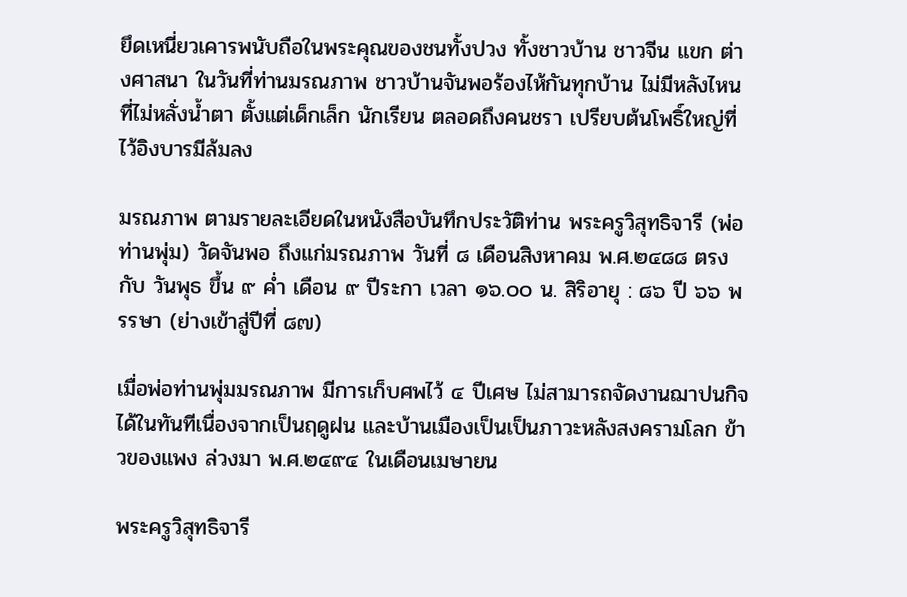ยึดเหนี่ยวเคารพนับถือในพระคุณของชนทั้งปวง ทั้งชาวบ้าน ชาวจีน แขก ต่างศาสนา ในวันที่ท่านมรณภาพ ชาวบ้านจันพอร้องไห้กันทุกบ้าน ไม่มีหลังไหนที่ไม่หลั่งน้ำตา ตั้งแต่เด็กเล็ก นักเรียน ตลอดถึงคนชรา เปรียบต้นโพธิ์ใหญ่ที่ไว้อิงบารมีล้มลง

มรณภาพ ตามรายละเอียดในหนังสือบันทึกประวัติท่าน พระครูวิสุทธิจารี (พ่อท่านพุ่ม) วัดจันพอ ถึงแก่มรณภาพ วันที่ ๘ เดือนสิงหาคม พ.ศ.๒๔๘๘ ตรงกับ วันพุธ ขึ้น ๙ ค่ำ เดือน ๙ ปีระกา เวลา ๑๖.๐๐ น. สิริอายุ : ๘๖ ปี ๖๖ พรรษา (ย่างเข้าสู่ปีที่ ๘๗)

เมื่อพ่อท่านพุ่มมรณภาพ มีการเก็บศพไว้ ๔ ปีเศษ ไม่สามารถจัดงานฌาปนกิจได้ในทันทีเนื่องจากเป็นฤดูฝน และบ้านเมืองเป็นเป็นภาวะหลังสงครามโลก ข้าวของแพง ล่วงมา พ.ศ.๒๔๙๔ ในเดือนเมษายน

พระครูวิสุทธิจารี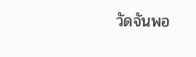วัดจันพอ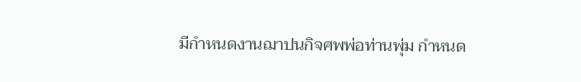มีกำหนดงานฌาปนกิจศพพ่อท่านพุ่ม กำหนด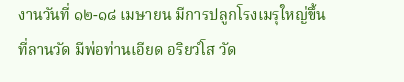งานวันที่ ๑๒-๑๘ เมษายน มีการปลูกโรงเมรุใหญ่ขึ้นที่ลานวัด มีพ่อท่านเอียด อริยวํโส วัด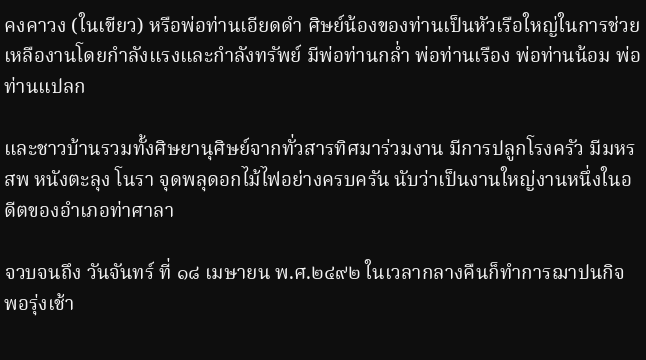คงคาวง (ในเขียว) หรือพ่อท่านเอียดดำ ศิษย์น้องของท่านเป็นหัวเรือใหญ่ในการช่วยเหลืองานโดยกำลังแรงและกำลังทรัพย์ มีพ่อท่านกล่ำ พ่อท่านเรือง พ่อท่านน้อม พ่อท่านแปลก

และชาวบ้านรวมทั้งศิษยานุศิษย์จากทั่วสารทิศมาร่วมงาน มีการปลูกโรงครัว มีมหรสพ หนังตะลุง โนรา จุดพลุดอกไม้ไฟอย่างครบครัน นับว่าเป็นงานใหญ่งานหนึ่งในอดีตของอำเภอท่าศาลา

จวบจนถึง วันจันทร์ ที่ ๑๘ เมษายน พ.ศ.๒๔๙๒ ในเวลากลางคืนก็ทำการฌาปนกิจ พอรุ่งเช้า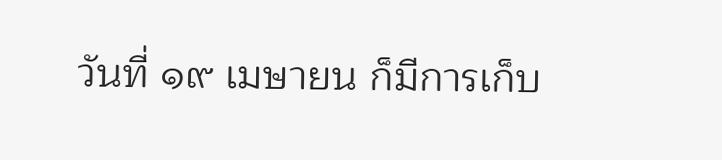วันที่ ๑๙ เมษายน ก็มีการเก็บ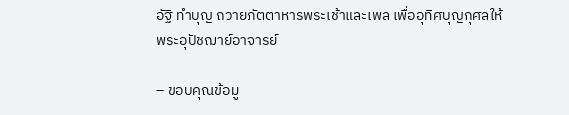อัฐิ ทำบุญ ถวายภัตตาหารพระเช้าและเพล เพื่ออุทิศบุญกุศลให้พระอุปัชฌาย์อาจารย์

– ขอบคุณข้อมู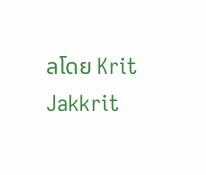ลโดย Krit Jakkrit